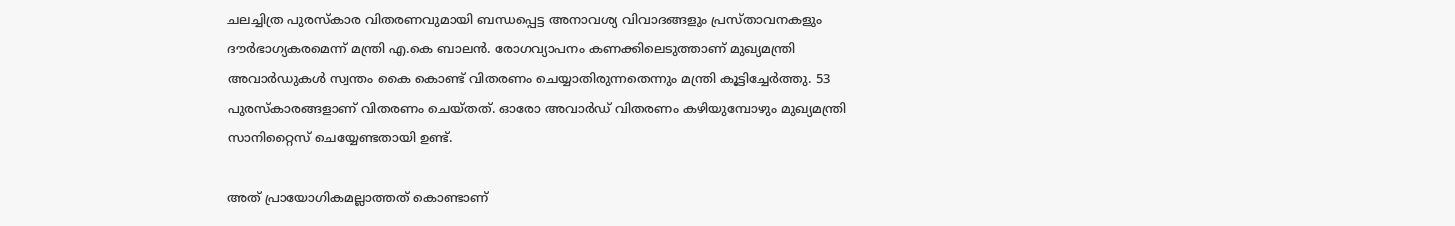ചലച്ചിത്ര പുരസ്കാര വിതരണവുമായി ബന്ധപ്പെട്ട അനാവശ്യ വിവാദങ്ങളും പ്രസ്താവനകളും ദൗർഭാഗ്യകരമെന്ന് മന്ത്രി എ.കെ ബാലൻ. രോഗവ്യാപനം കണക്കിലെടുത്താണ് മുഖ്യമന്ത്രി അവാർഡുകൾ സ്വന്തം കൈ കൊണ്ട് വിതരണം ചെയ്യാതിരുന്നതെന്നും മന്ത്രി കൂട്ടിച്ചേർത്തു. 53 പുരസ്കാരങ്ങളാണ് വിതരണം ചെയ്തത്. ഓരോ അവാർഡ് വിതരണം കഴിയുമ്പോഴും മുഖ്യമന്ത്രി സാനിറ്റൈസ് ചെയ്യേണ്ടതായി ഉണ്ട്.

അത് പ്രായോഗികമല്ലാത്തത് കൊണ്ടാണ്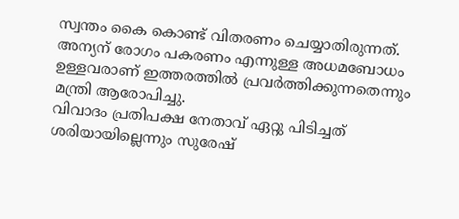സ്വന്തം കൈ കൊണ്ട് വിതരണം ചെയ്യാതിരുന്നത്. അന്യന് രോഗം പകരണം എന്നുള്ള അധമബോധം ഉള്ളവരാണ് ഇത്തരത്തിൽ പ്രവർത്തിക്കുന്നതെന്നും മന്ത്രി ആരോപിച്ചു.
വിവാദം പ്രതിപക്ഷ നേതാവ് ഏറ്റു പിടിച്ചത് ശരിയായില്ലെന്നും സുരേഷ്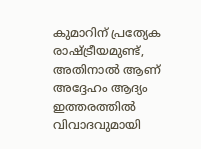കുമാറിന് പ്രത്യേക രാഷ്ട്രീയമുണ്ട്, അതിനാൽ ആണ് അദ്ദേഹം ആദ്യം ഇത്തരത്തിൽ വിവാദവുമായി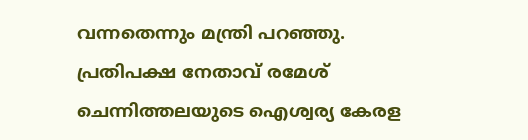വന്നതെന്നും മന്ത്രി പറഞ്ഞു.
പ്രതിപക്ഷ നേതാവ് രമേശ് ചെന്നിത്തലയുടെ ഐശ്വര്യ കേരള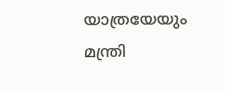യാത്രയേയും മന്ത്രി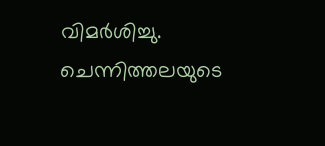വിമർശിച്ചു. ചെന്നിത്തലയുടെ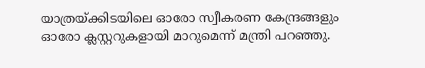യാത്രയ്ക്കിടയിലെ ഓരോ സ്വീകരണ കേന്ദ്രങ്ങളും ഓരോ ക്ലസ്റ്ററുകളായി മാറുമെന്ന് മന്ത്രി പറഞ്ഞു.